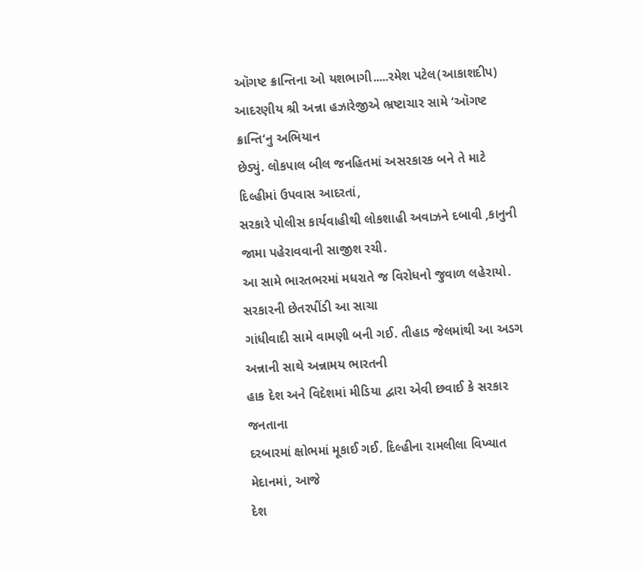ઑગષ્ટ ક્રાન્તિના ઓ યશભાગી.....રમેશ પટેલ(આકાશદીપ)
આદરણીય શ્રી અન્ના હઝારેજીએ ભ્રષ્ટાચાર સામે ‘ઑગષ્ટ ક્રાન્તિ‘નુ અભિયાન
છેડ્યું. લોકપાલ બીલ જનહિતમાં અસરકારક બને તે માટે દિલ્હીમાં ઉપવાસ આદરતાં,
સરકારે પોલીસ કાર્યવાહીથી લોકશાહી અવાઝને દબાવી ,કાનુની જામા પહેરાવવાની સાજીશ રચી.
આ સામે ભારતભરમાં મધરાતે જ વિરોધનો જુવાળ લહેરાયો. સરકારની છેતરપીંડી આ સાચા
ગાંધીવાદી સામે વામણી બની ગઈ. તીહાડ જેલમાંથી આ અડગ અન્નાની સાથે અન્નામય ભારતની
હાક દેશ અને વિદેશમાં મીડિયા દ્વારા એવી છવાઈ કે સરકાર જનતાના
દરબારમાં ક્ષોભમાં મૂકાઈ ગઈ. દિલ્હીના રામલીલા વિખ્યાત મેદાનમાં, આજે
દેશ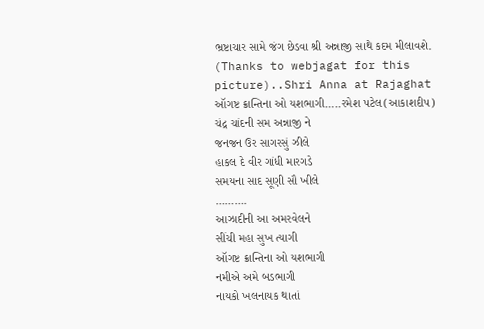ભ્રષ્ટાચાર સામે જંગ છેડવા શ્રી અન્નાજી સાથે કદમ મીલાવશે.
(Thanks to webjagat for this picture)..Shri Anna at Rajaghat
ઑગષ્ટ ક્રાન્તિના ઓ યશભાગી…..રમેશ પટેલ(આકાશદીપ)
ચંદ્ર ચાંદની સમ અન્નાજી ને
જનજન ઉર સાગરસું ઝીલે
હાકલ દે વીર ગાંધી મારગડે
સમયના સાદ સૂણી સૌ ખીલે
……….
આઝાદીની આ અમરવેલને
સીંચી મહા સુખ ત્યાગી
ઑગષ્ટ ક્રાન્તિના ઓ યશભાગી
નમીએ અમે બડભાગી
નાયકો ખલનાયક થાતાં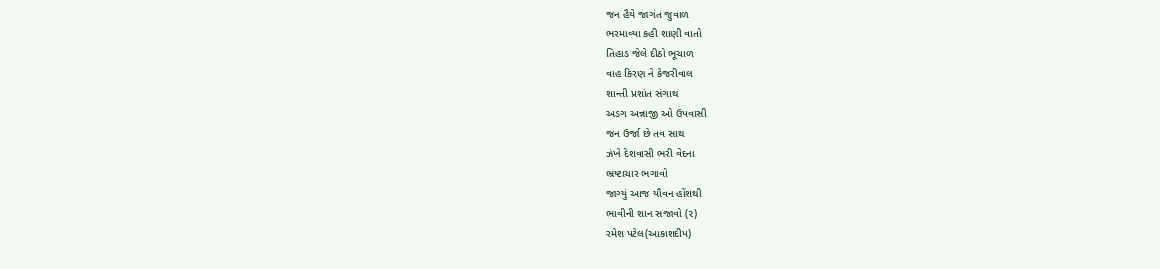જન હૈયે જાગંત જુવાળ
ભરમાવ્યા કહી શાણી વાતો
તિહાડ જેલે દીઠો ભૂચાળ
વાહ કિરણ ને કેજરીવાલ
શાન્તી પ્રશાંત સંગાથ
અડગ અન્નાજી ઓ ઉપવાસી
જન ઉર્જા છે તવ સાથ
ઝંખે દેશવાસી ભરી વેદના
ભ્રષ્ટાચાર ભગાવો
જાગ્યું આજ યૌવન હોંશથી
ભાવીની શાન સજાવો (૨)
રમેશ પટેલ(આકાશદીપ)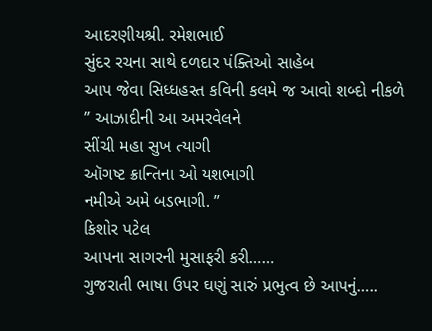આદરણીયશ્રી. રમેશભાઈ
સુંદર રચના સાથે દળદાર પંક્તિઓ સાહેબ
આપ જેવા સિધ્ધહસ્ત કવિની કલમે જ આવો શબ્દો નીકળે
” આઝાદીની આ અમરવેલને
સીંચી મહા સુખ ત્યાગી
ઑગષ્ટ ક્રાન્તિના ઓ યશભાગી
નમીએ અમે બડભાગી. ”
કિશોર પટેલ
આપના સાગરની મુસાફરી કરી……
ગુજરાતી ભાષા ઉપર ઘણું સારું પ્રભુત્વ છે આપનું…..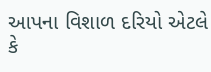આપના વિશાળ દરિયો એટલે કે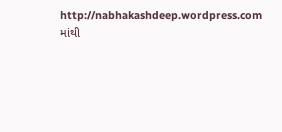http://nabhakashdeep.wordpress.com માંથી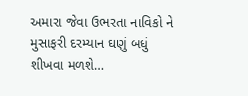અમારા જેવા ઉભરતા નાવિકો ને મુસાફરી દરમ્યાન ઘણું બધું શીખવા મળશે…